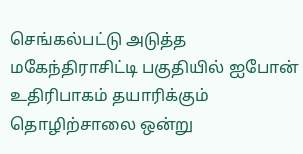செங்கல்பட்டு அடுத்த மகேந்திராசிட்டி பகுதியில் ஐபோன் உதிரிபாகம் தயாரிக்கும் தொழிற்சாலை ஒன்று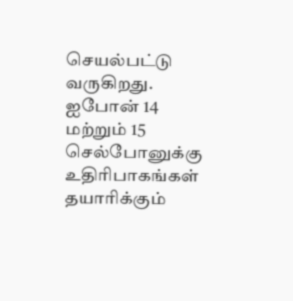செயல்பட்டு வருகிறது. ஐபோன் 14 மற்றும் 15 செல்போனுக்கு உதிரிபாகங்கள் தயாரிக்கும்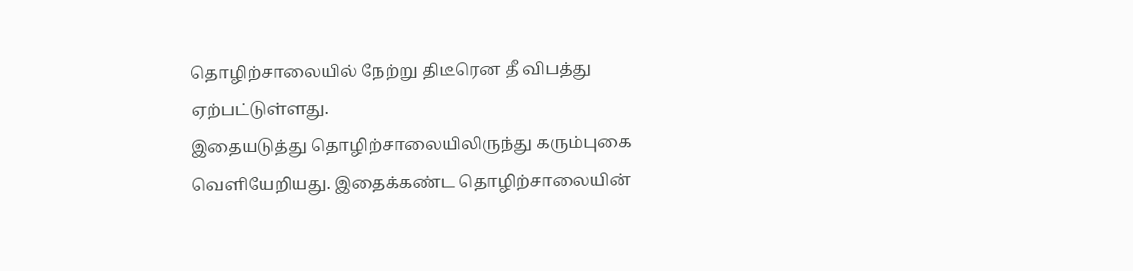தொழிற்சாலையில் நேற்று திடீரென தீ விபத்து ஏற்பட்டுள்ளது.
இதையடுத்து தொழிற்சாலையிலிருந்து கரும்புகை வெளியேறியது. இதைக்கண்ட தொழிற்சாலையின்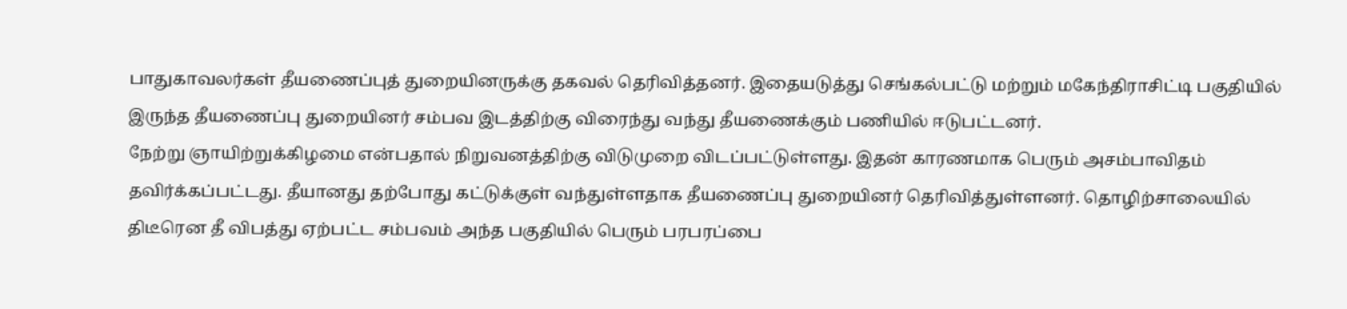பாதுகாவலர்கள் தீயணைப்புத் துறையினருக்கு தகவல் தெரிவித்தனர். இதையடுத்து செங்கல்பட்டு மற்றும் மகேந்திராசிட்டி பகுதியில் இருந்த தீயணைப்பு துறையினர் சம்பவ இடத்திற்கு விரைந்து வந்து தீயணைக்கும் பணியில் ஈடுபட்டனர்.
நேற்று ஞாயிற்றுக்கிழமை என்பதால் நிறுவனத்திற்கு விடுமுறை விடப்பட்டுள்ளது. இதன் காரணமாக பெரும் அசம்பாவிதம் தவிர்க்கப்பட்டது. தீயானது தற்போது கட்டுக்குள் வந்துள்ளதாக தீயணைப்பு துறையினர் தெரிவித்துள்ளனர். தொழிற்சாலையில் திடீரென தீ விபத்து ஏற்பட்ட சம்பவம் அந்த பகுதியில் பெரும் பரபரப்பை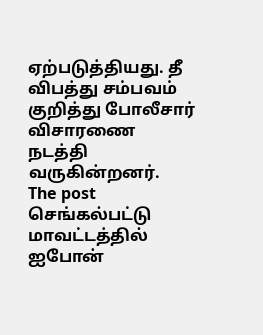ஏற்படுத்தியது. தீ விபத்து சம்பவம் குறித்து போலீசார் விசாரணை நடத்தி வருகின்றனர்.
The post செங்கல்பட்டு மாவட்டத்தில் ஐபோன்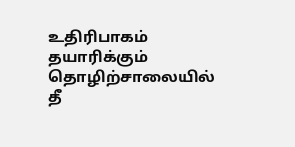உதிரிபாகம் தயாரிக்கும் தொழிற்சாலையில் தீ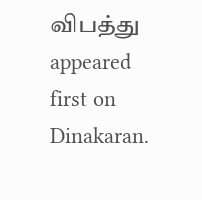விபத்து appeared first on Dinakaran.